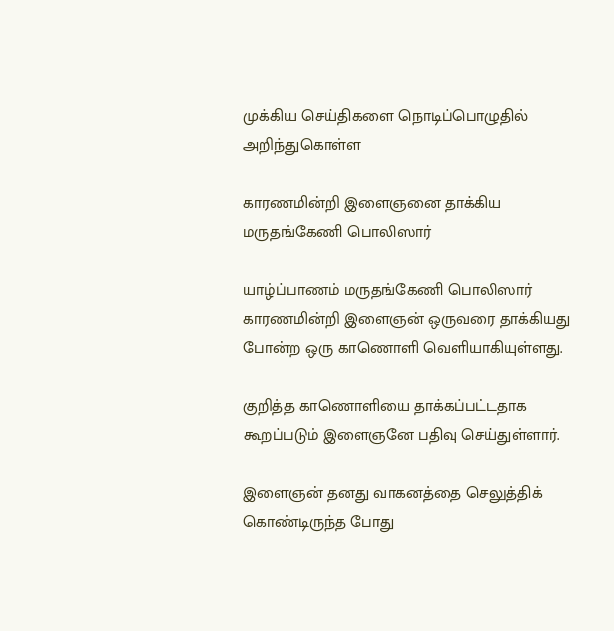முக்கிய செய்திகளை நொடிப்பொழுதில் அறிந்துகொள்ள

காரணமின்றி இளைஞனை தாக்கிய மருதங்கேணி பொலிஸார்

யாழ்ப்பாணம் மருதங்கேணி பொலிஸார் காரணமின்றி இளைஞன் ஒருவரை தாக்கியது போன்ற ஒரு காணொளி வெளியாகியுள்ளது.

குறித்த காணொளியை தாக்கப்பட்டதாக கூறப்படும் இளைஞனே பதிவு செய்துள்ளார்.

இளைஞன் தனது வாகனத்தை செலுத்திக் கொண்டிருந்த போது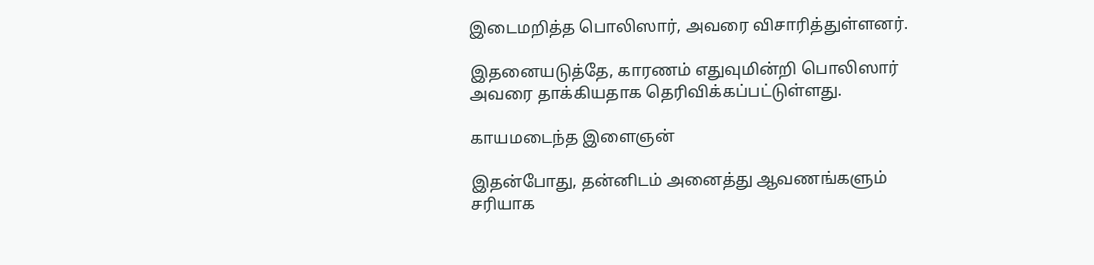இடைமறித்த பொலிஸார், அவரை விசாரித்துள்ளனர்.

இதனையடுத்தே, காரணம் எதுவுமின்றி பொலிஸார் அவரை தாக்கியதாக தெரிவிக்கப்பட்டுள்ளது.

காயமடைந்த இளைஞன்

இதன்போது, தன்னிடம் அனைத்து ஆவணங்களும் சரியாக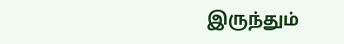இருந்தும்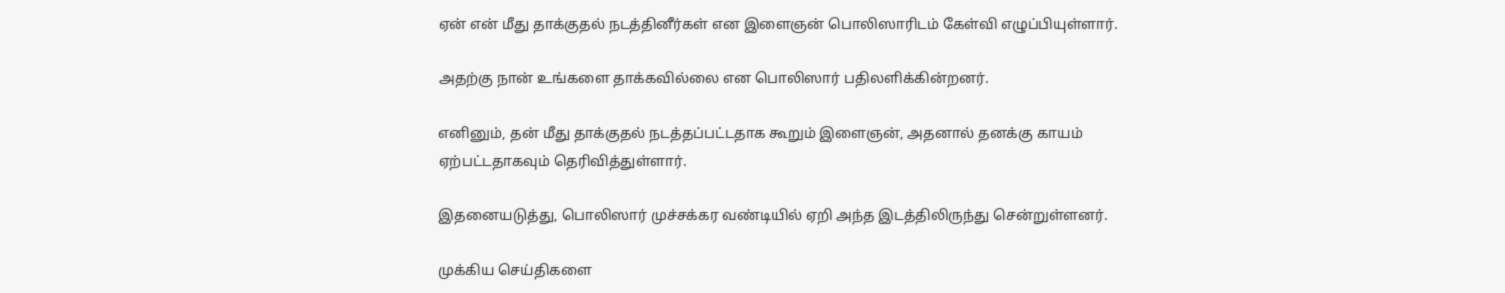ஏன் என் மீது தாக்குதல் நடத்தினீர்கள் என இளைஞன் பொலிஸாரிடம் கேள்வி எழுப்பியுள்ளார்.

அதற்கு நான் உங்களை தாக்கவில்லை என பொலிஸார் பதிலளிக்கின்றனர்.

எனினும், தன் மீது தாக்குதல் நடத்தப்பட்டதாக கூறும் இளைஞன், அதனால் தனக்கு காயம் ஏற்பட்டதாகவும் தெரிவித்துள்ளார்.

இதனையடுத்து, பொலிஸார் முச்சக்கர வண்டியில் ஏறி அந்த இடத்திலிருந்து சென்றுள்ளனர்.

முக்கிய செய்திகளை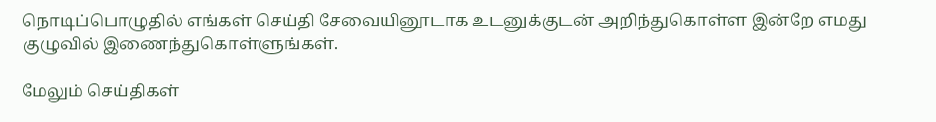நொடிப்பொழுதில் எங்கள் செய்தி சேவையினூடாக உடனுக்குடன் அறிந்துகொள்ள இன்றே எமது குழுவில் இணைந்துகொள்ளுங்கள்.

மேலும் செய்திகள்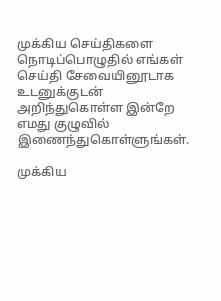முக்கிய செய்திகளை நொடிப்பொழுதில் எங்கள் செய்தி சேவையினூடாக உடனுக்குடன் அறிந்துகொள்ள இன்றே எமது குழுவில் இணைந்துகொள்ளுங்கள்.

முக்கிய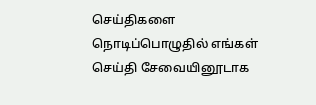செய்திகளை நொடிப்பொழுதில் எங்கள் செய்தி சேவையினூடாக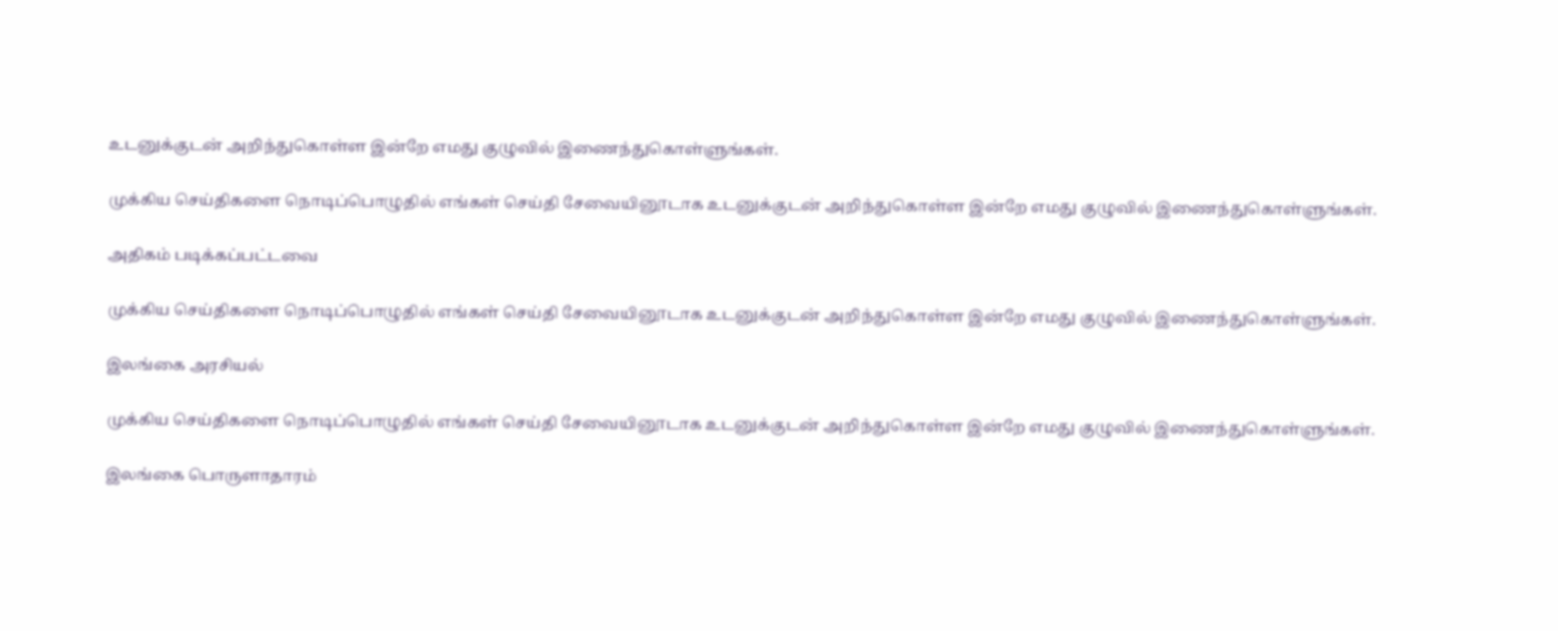உடனுக்குடன் அறிந்துகொள்ள இன்றே எமது குழுவில் இணைந்துகொள்ளுங்கள்.

முக்கிய செய்திகளை நொடிப்பொழுதில் எங்கள் செய்தி சேவையினூடாக உடனுக்குடன் அறிந்துகொள்ள இன்றே எமது குழுவில் இணைந்துகொள்ளுங்கள்.

அதிகம் படிக்கப்பட்டவை

முக்கிய செய்திகளை நொடிப்பொழுதில் எங்கள் செய்தி சேவையினூடாக உடனுக்குடன் அறிந்துகொள்ள இன்றே எமது குழுவில் இணைந்துகொள்ளுங்கள்.

இலங்கை அரசியல்

முக்கிய செய்திகளை நொடிப்பொழுதில் எங்கள் செய்தி சேவையினூடாக உடனுக்குடன் அறிந்துகொள்ள இன்றே எமது குழுவில் இணைந்துகொள்ளுங்கள்.

இலங்கை பொருளாதாரம்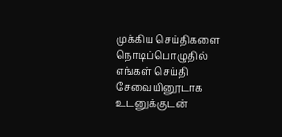முக்கிய செய்திகளை நொடிப்பொழுதில் எங்கள் செய்தி சேவையினூடாக உடனுக்குடன்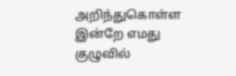அறிந்துகொள்ள இன்றே எமது குழுவில்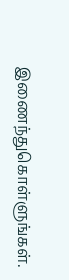இணைந்துகொள்ளுங்கள்.